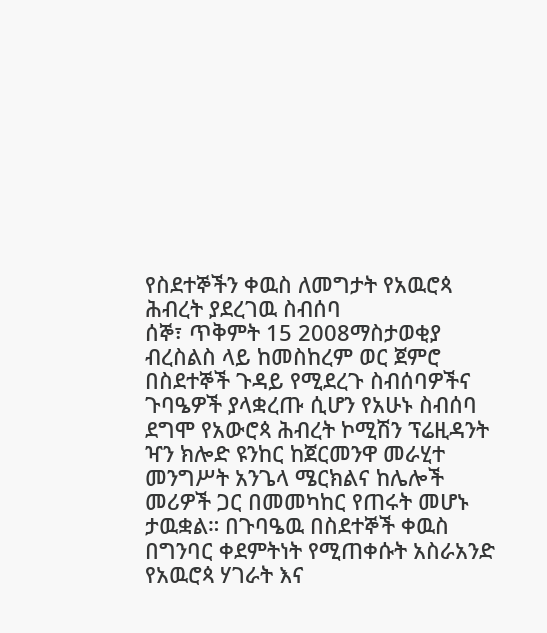የስደተኞችን ቀዉስ ለመግታት የአዉሮጳ ሕብረት ያደረገዉ ስብሰባ
ሰኞ፣ ጥቅምት 15 2008ማስታወቂያ
ብረስልስ ላይ ከመስከረም ወር ጀምሮ በስደተኞች ጉዳይ የሚደረጉ ስብሰባዎችና ጉባዔዎች ያላቋረጡ ሲሆን የአሁኑ ስብሰባ ደግሞ የአውሮጳ ሕብረት ኮሚሽን ፕሬዚዳንት ዣን ክሎድ ዩንከር ከጀርመንዋ መራሂተ መንግሥት አንጌላ ሜርክልና ከሌሎች መሪዎች ጋር በመመካከር የጠሩት መሆኑ ታዉቋል። በጉባዔዉ በስደተኞች ቀዉስ በግንባር ቀደምትነት የሚጠቀሱት አስራአንድ የአዉሮጳ ሃገራት እና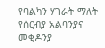የባልካን ሃገራት ማለት የሰርብያ አልባንያና መቂዶንያ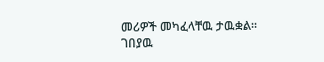መሪዎች መካፈላቸዉ ታዉቋል።
ገበያዉ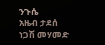ንጉሴ
አዜብ ታደሰ
ነጋሽ መሃመድ